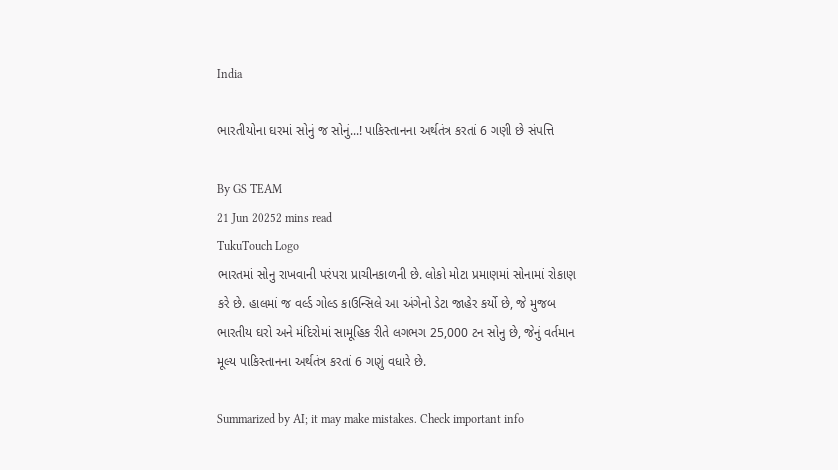India

ભારતીયોના ઘરમાં સોનું જ સોનું...! પાકિસ્તાનના અર્થતંત્ર કરતાં 6 ગણી છે સંપત્તિ

By GS TEAM
21 Jun 20252 mins read
TukuTouch Logo
ભારતમાં સોનુ રાખવાની પરંપરા પ્રાચીનકાળની છે. લોકો મોટા પ્રમાણમાં સોનામાં રોકાણ કરે છે. હાલમાં જ વર્લ્ડ ગોલ્ડ કાઉન્સિલે આ અંગેનો ડેટા જાહેર કર્યો છે, જે મુજબ ભારતીય ઘરો અને મંદિરોમાં સામૂહિક રીતે લગભગ 25,000 ટન સોનુ છે, જેનું વર્તમાન મૂલ્ય પાકિસ્તાનના અર્થતંત્ર કરતાં 6 ગણું વધારે છે.

Summarized by AI; it may make mistakes. Check important info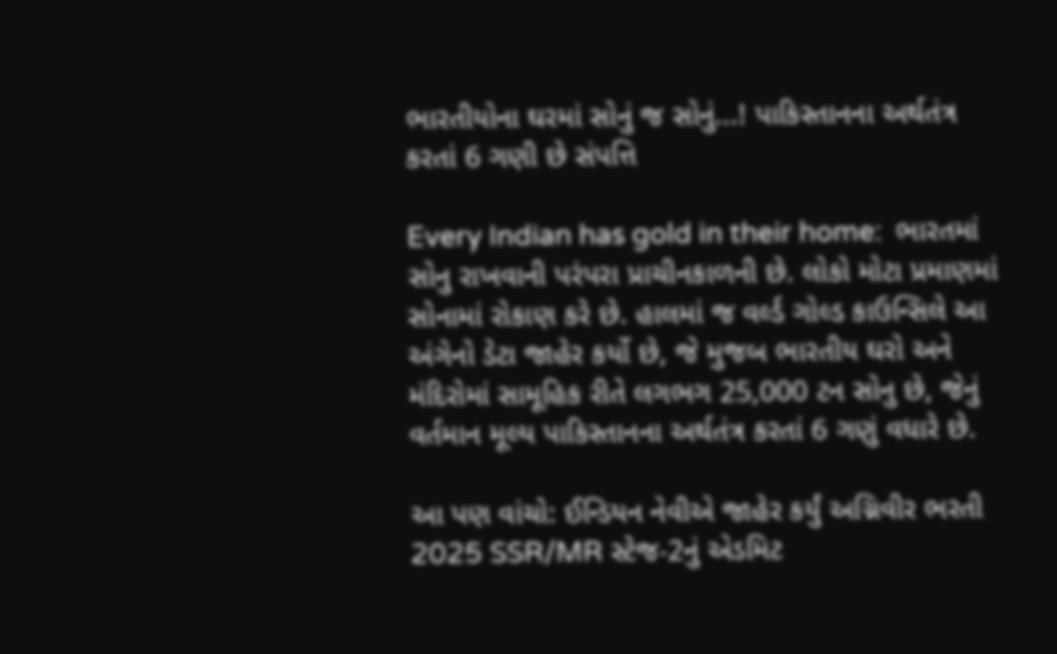ભારતીયોના ઘરમાં સોનું જ સોનું...! પાકિસ્તાનના અર્થતંત્ર કરતાં 6 ગણી છે સંપત્તિ

Every Indian has gold in their home:  ભારતમાં સોનુ રાખવાની પરંપરા પ્રાચીનકાળની છે. લોકો મોટા પ્રમાણમાં સોનામાં રોકાણ કરે છે. હાલમાં જ વર્લ્ડ ગોલ્ડ કાઉન્સિલે આ અંગેનો ડેટા જાહેર કર્યો છે, જે મુજબ ભારતીય ઘરો અને મંદિરોમાં સામૂહિક રીતે લગભગ 25,000 ટન સોનુ છે, જેનું વર્તમાન મૂલ્ય પાકિસ્તાનના અર્થતંત્ર કરતાં 6 ગણું વધારે છે.

આ પણ વાંચો: ઈન્ડિયન નેવીએ જાહેર કર્યું અગ્નિવીર ભરતી 2025 SSR/MR સ્ટેજ-2નું એડમિટ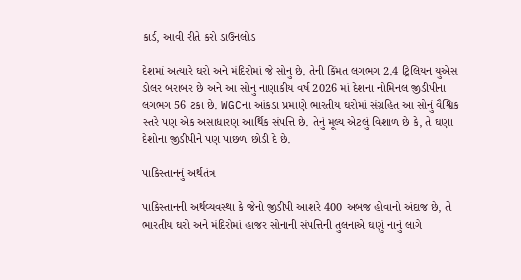કાર્ડ, આવી રીતે કરો ડાઉનલોડ

દેશમાં અત્યારે ઘરો અને મંદિરોમાં જે સોનુ છે. તેની કિંમત લગભગ 2.4 ટ્રિલિયન યુએસ ડોલર બરાબર છે અને આ સોનુ નાણાકીય વર્ષ 2026 માં દેશના નોમિનલ જીડીપીના લગભગ 56 ટકા છે. WGCના આંકડા પ્રમાણે ભારતીય ઘરોમાં સંગ્રહિત આ સોનું વૈશ્વિક સ્તરે પણ એક અસાધારણ આર્થિક સંપત્તિ છે. તેનું મૂલ્ય એટલું વિશાળ છે કે, તે ઘણા દેશોના જીડીપીને પણ પાછળ છોડી દે છે.

પાકિસ્તાનનું અર્થતંત્ર

પાકિસ્તાનની અર્થવ્યવસ્થા કે જેનો જીડીપી આશરે 400 અબજ હોવાનો અંદાજ છે, તે ભારતીય ઘરો અને મંદિરોમાં હાજર સોનાની સંપત્તિની તુલનાએ ઘણું નાનું લાગે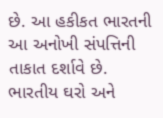છે. આ હકીકત ભારતની આ અનોખી સંપત્તિની તાકાત દર્શાવે છે. ભારતીય ઘરો અને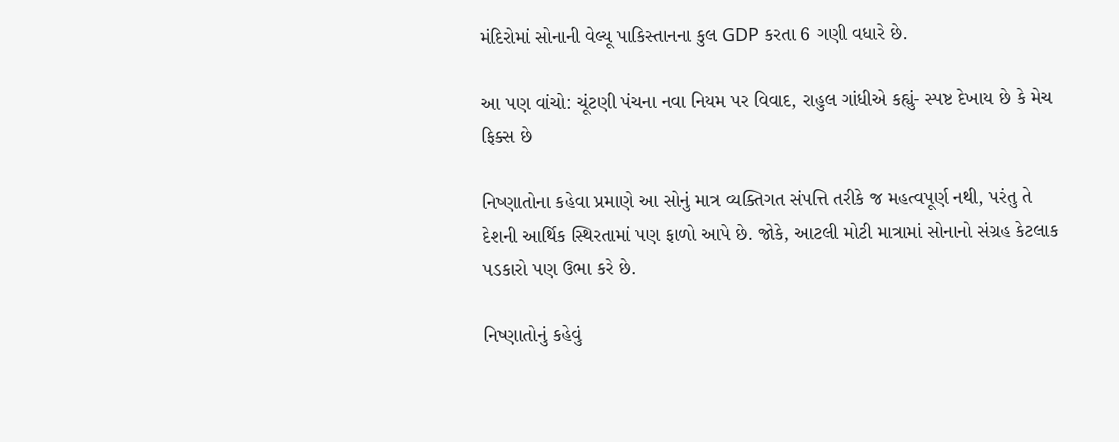મંદિરોમાં સોનાની વેલ્યૂ પાકિસ્તાનના કુલ GDP કરતા 6 ગણી વધારે છે.

આ પણ વાંચો: ચૂંટણી પંચના નવા નિયમ પર વિવાદ, રાહુલ ગાંધીએ કહ્યું- સ્પષ્ટ દેખાય છે કે મેચ ફિક્સ છે

નિષ્ણાતોના કહેવા પ્રમાણે આ સોનું માત્ર વ્યક્તિગત સંપત્તિ તરીકે જ મહત્વપૂર્ણ નથી, પરંતુ તે દેશની આર્થિક સ્થિરતામાં પણ ફાળો આપે છે. જોકે, આટલી મોટી માત્રામાં સોનાનો સંગ્રહ કેટલાક પડકારો પણ ઉભા કરે છે.

નિષ્ણાતોનું કહેવું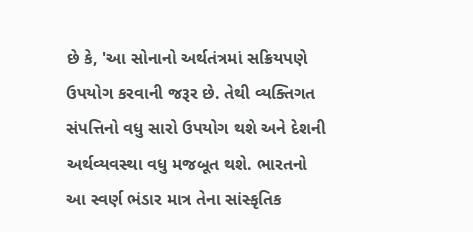છે કે, 'આ સોનાનો અર્થતંત્રમાં સક્રિયપણે ઉપયોગ કરવાની જરૂર છે. તેથી વ્યક્તિગત સંપત્તિનો વધુ સારો ઉપયોગ થશે અને દેશની અર્થવ્યવસ્થા વધુ મજબૂત થશે. ભારતનો આ સ્વર્ણ ભંડાર માત્ર તેના સાંસ્કૃતિક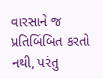વારસાને જ પ્રતિબિંબિત કરતો નથી, પરંતુ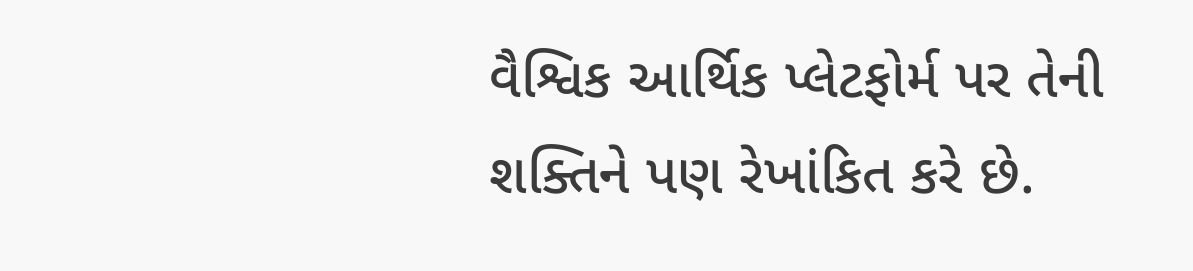વૈશ્વિક આર્થિક પ્લેટફોર્મ પર તેની શક્તિને પણ રેખાંકિત કરે છે.